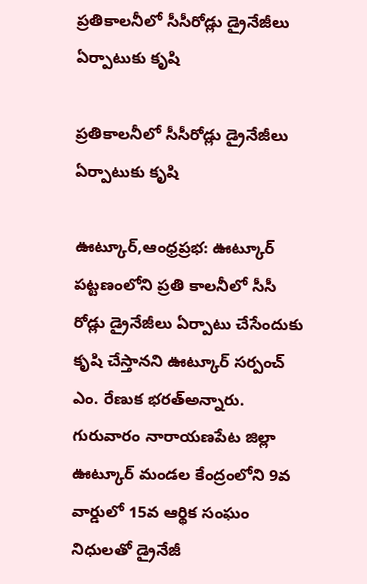ప్రతికాలనీలో సీసీరోడ్లు డ్రైనేజీలు ఏర్పాటుకు కృషి

ప్రతికాలనీలో సీసీరోడ్లు డ్రైనేజీలు ఏర్పాటుకు కృషి

ఊట్కూర్,ఆంధ్రప్రభ: ఊట్కూర్ పట్టణంలోని ప్రతి కాలనీలో సీసీ రోడ్లు డ్రైనేజీలు ఏర్పాటు చేసేందుకు కృషి చేస్తానని ఊట్కూర్ సర్పంచ్ ఎం. రేణుక భరత్అన్నారు. గురువారం నారాయణపేట జిల్లా ఊట్కూర్ మండల కేంద్రంలోని 9వ వార్డులో 15వ ఆర్థిక సంఘం నిధులతో డ్రైనేజీ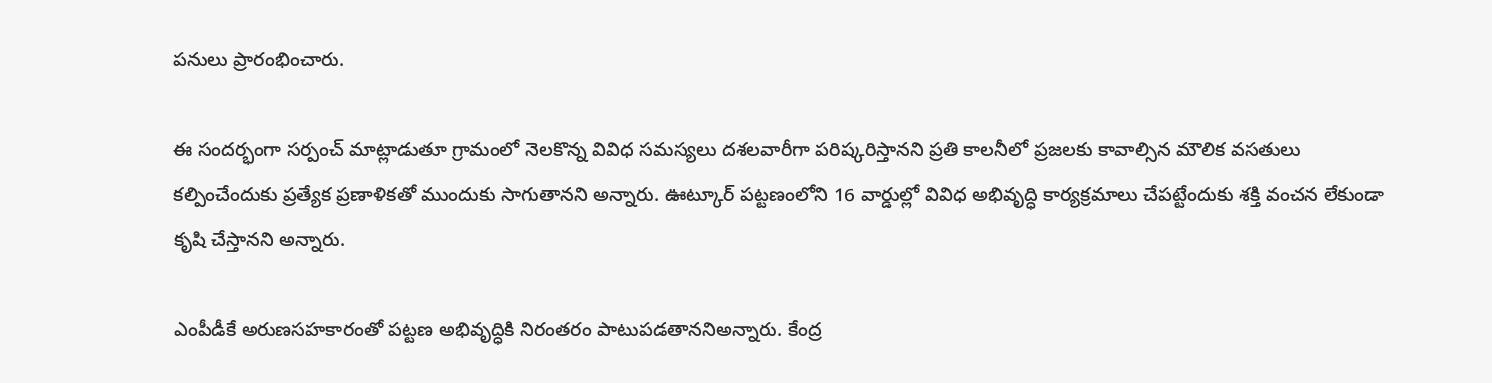పనులు ప్రారంభించారు.

ఈ సందర్భంగా సర్పంచ్ మాట్లాడుతూ గ్రామంలో నెలకొన్న వివిధ సమస్యలు దశలవారీగా పరిష్కరిస్తానని ప్రతి కాలనీలో ప్రజలకు కావాల్సిన మౌలిక వసతులు కల్పించేందుకు ప్రత్యేక ప్రణాళికతో ముందుకు సాగుతానని అన్నారు. ఊట్కూర్ పట్టణంలోని 16 వార్డుల్లో వివిధ అభివృద్ధి కార్యక్రమాలు చేపట్టేందుకు శక్తి వంచన లేకుండా కృషి చేస్తానని అన్నారు.

ఎంపీడీకే అరుణసహకారంతో పట్టణ అభివృద్ధికి నిరంతరం పాటుపడతాననిఅన్నారు. కేంద్ర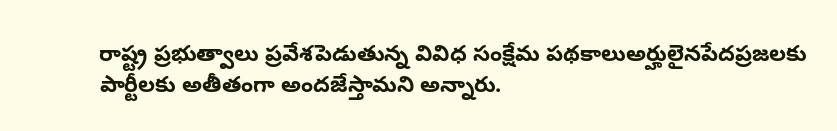రాష్ట్ర ప్రభుత్వాలు ప్రవేశపెడుతున్న వివిధ సంక్షేమ పథకాలుఅర్హులైనపేదప్రజలకు పార్టీలకు అతీతంగా అందజేస్తామని అన్నారు.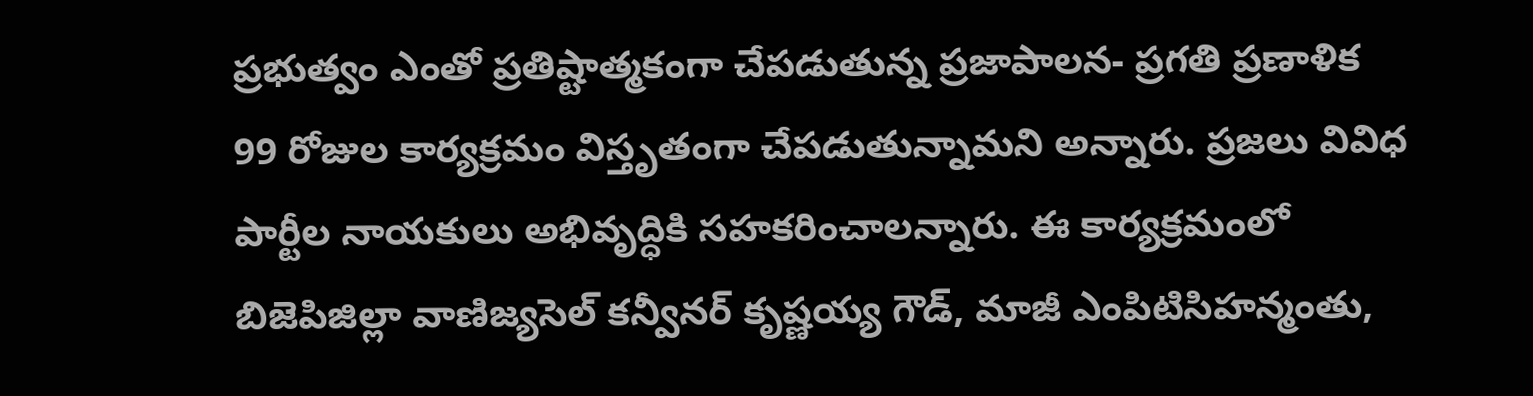ప్రభుత్వం ఎంతో ప్రతిష్టాత్మకంగా చేపడుతున్న ప్రజాపాలన- ప్రగతి ప్రణాళిక 99 రోజుల కార్యక్రమం విస్తృతంగా చేపడుతున్నామని అన్నారు. ప్రజలు వివిధ పార్టీల నాయకులు అభివృద్ధికి సహకరించాలన్నారు. ఈ కార్యక్రమంలో బిజెపిజిల్లా వాణిజ్యసెల్ కన్వీనర్ కృష్ణయ్య గౌడ్, మాజీ ఎంపిటిసిహన్మంతు,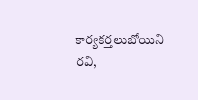కార్యకర్తలుబోయిని రవి,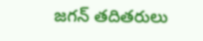జగన్ తదితరులు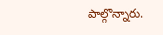పాల్గొన్నారు.